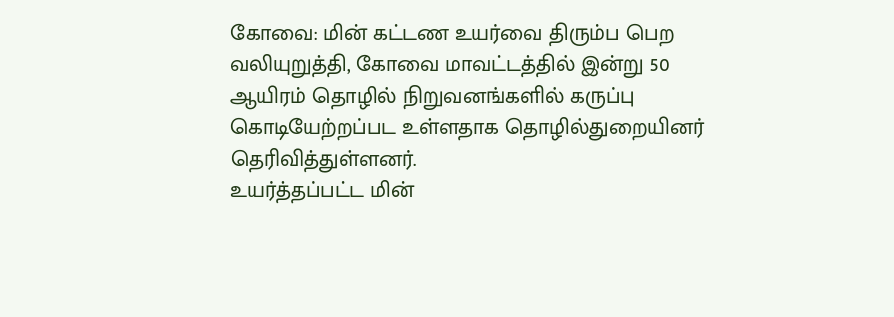கோவை: மின் கட்டண உயர்வை திரும்ப பெற வலியுறுத்தி, கோவை மாவட்டத்தில் இன்று 50 ஆயிரம் தொழில் நிறுவனங்களில் கருப்பு கொடியேற்றப்பட உள்ளதாக தொழில்துறையினர் தெரிவித்துள்ளனர்.
உயர்த்தப்பட்ட மின்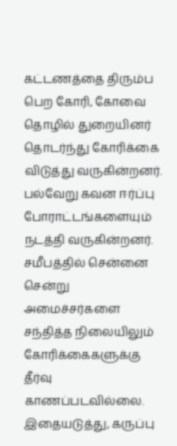கட்டணத்தை திரும்ப பெற கோரி, கோவை தொழில் துறையினர் தொடர்ந்து கோரிக்கை விடுத்து வருகின்றனர். பல்வேறு கவன ஈர்ப்பு போராட்டங்களையும் நடத்தி வருகின்றனர். சமீபத்தில் சென்னை சென்று அமைச்சர்களை சந்தித்த நிலையிலும் கோரிக்கைகளுக்கு தீர்வு காணப்படவில்லை. இதையடுத்து, கருப்பு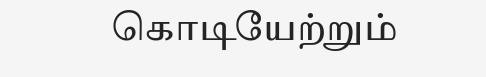கொடியேற்றும்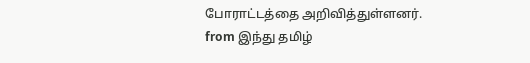போராட்டத்தை அறிவித்துள்ளனர்.
from இந்து தமிழ்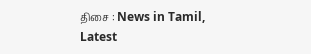திசை : News in Tamil, Latest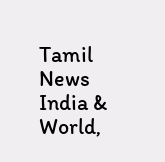Tamil News India & World,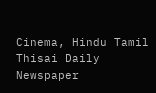Cinema, Hindu Tamil Thisai Daily Newspaper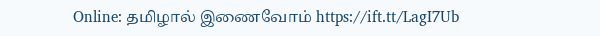Online: தமிழால் இணைவோம் https://ift.tt/LagI7Ub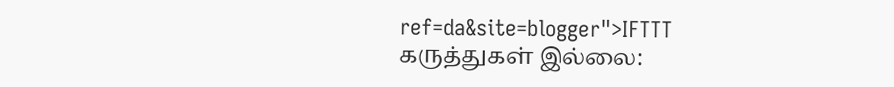ref=da&site=blogger">IFTTT
கருத்துகள் இல்லை: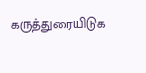கருத்துரையிடுக